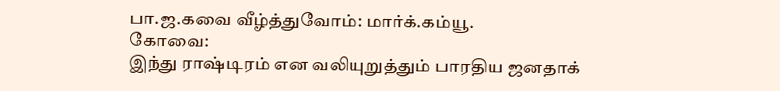பா.ஜ.கவை வீழ்த்துவோம்: மார்க்.கம்யூ.
கோவை:
இந்து ராஷ்டிரம் என வலியுறுத்தும் பாரதிய ஜனதாக்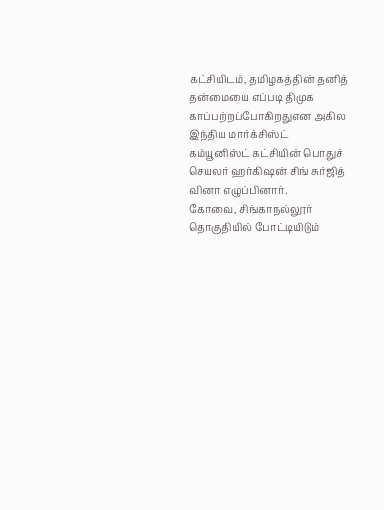கட்சியிடம், தமிழகத்தின் தனித் தன்மையை எப்படி திமுக காப்பற்றப்போகிறதுஎன அகில இந்திய மார்க்சிஸ்ட் கம்யூனிஸ்ட் கட்சியின் பொதுச் செயலர் ஹர்கிஷன் சிங் சுர்ஜித் வினா எழுப்பினார்.
கோவை, சிங்காநல்லூர் தொகுதியில் போட்டியிடும்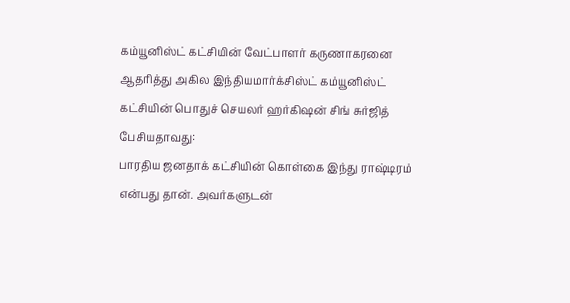கம்யூனிஸ்ட் கட்சியின் வேட்பாளர் கருணாகரனை ஆதரித்து அகில இந்தியமார்க்சிஸ்ட் கம்யூனிஸ்ட் கட்சியின் பொதுச் செயலர் ஹர்கிஷன் சிங் சுர்ஜித் பேசியதாவது:
பாரதிய ஜனதாக் கட்சியின் கொள்கை இந்து ராஷ்டிரம் என்பது தான். அவர்களுடன்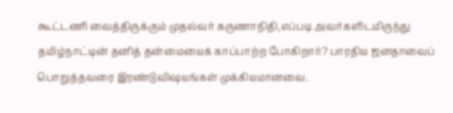கூட்டணி வைத்திருக்கும் முதல்வர் கருணாநிதி,எப்படி அவர்களிடமிருந்து தமிழ்நாட்டின் தனித் தன்மையைக் காப்பாற்ற போகிறார்? பாரதிய ஜனதாவைப் பொறுத்தவரை இரண்டுவிஷயங்கள் முக்கியமானவை.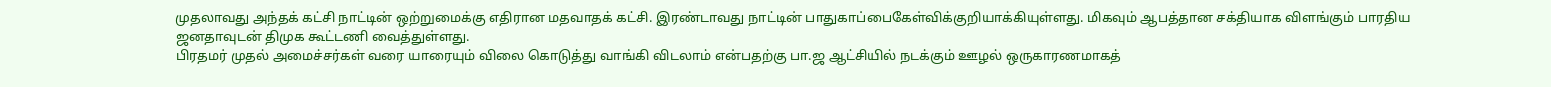முதலாவது அந்தக் கட்சி நாட்டின் ஒற்றுமைக்கு எதிரான மதவாதக் கட்சி. இரண்டாவது நாட்டின் பாதுகாப்பைகேள்விக்குறியாக்கியுள்ளது. மிகவும் ஆபத்தான சக்தியாக விளங்கும் பாரதிய ஜனதாவுடன் திமுக கூட்டணி வைத்துள்ளது.
பிரதமர் முதல் அமைச்சர்கள் வரை யாரையும் விலை கொடுத்து வாங்கி விடலாம் என்பதற்கு பா.ஜ ஆட்சியில் நடக்கும் ஊழல் ஒருகாரணமாகத்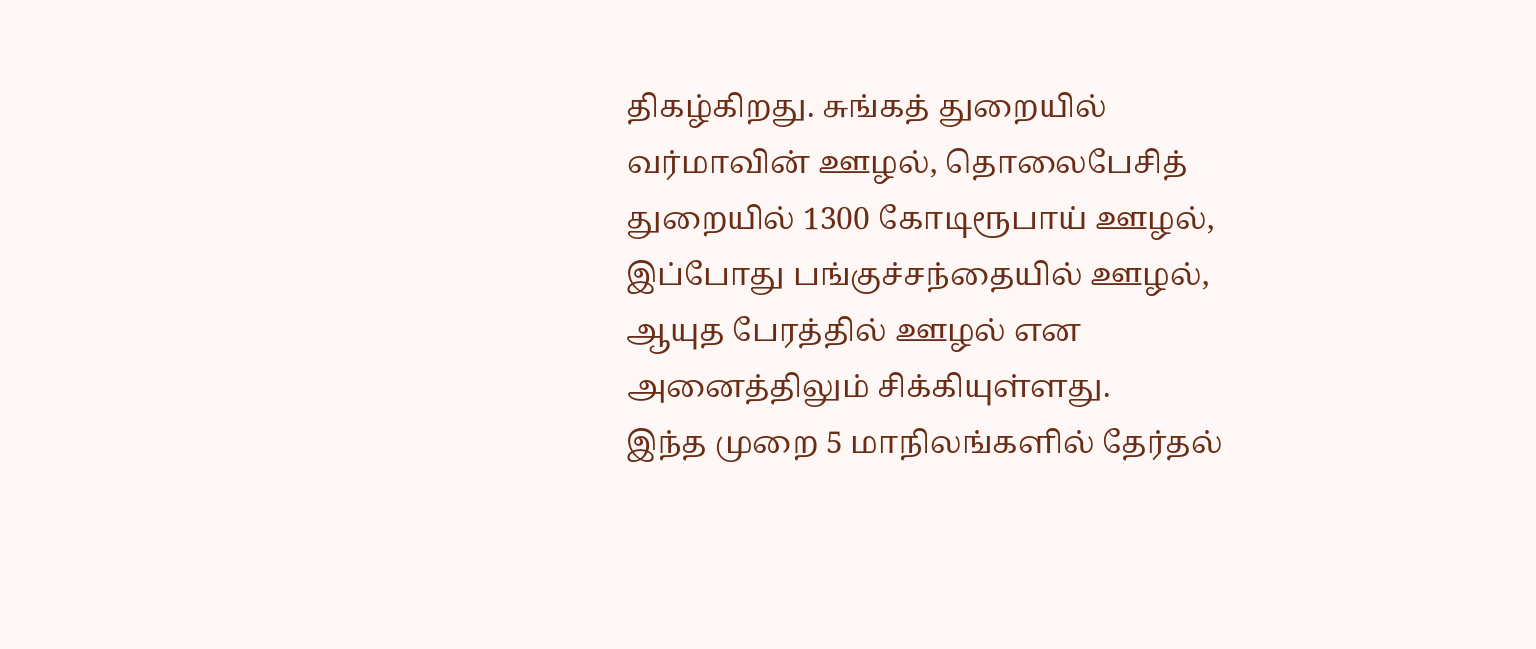திகழ்கிறது. சுங்கத் துறையில் வர்மாவின் ஊழல், தொலைபேசித் துறையில் 1300 கோடிரூபாய் ஊழல், இப்போது பங்குச்சந்தையில் ஊழல், ஆயுத பேரத்தில் ஊழல் என அனைத்திலும் சிக்கியுள்ளது.
இந்த முறை 5 மாநிலங்களில் தேர்தல்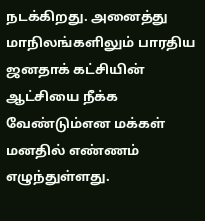நடக்கிறது. அனைத்து மாநிலங்களிலும் பாரதிய ஜனதாக் கட்சியின் ஆட்சியை நீக்க வேண்டும்என மக்கள் மனதில் எண்ணம் எழுந்துள்ளது.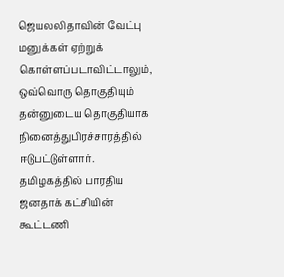ஜெயலலிதாவின் வேட்பு மனுக்கள் ஏற்றுக் கொள்ளப்படாவிட்டாலும், ஒவ்வொரு தொகுதியும் தன்னுடைய தொகுதியாக நினைத்துபிரச்சாரத்தில் ஈடுபட்டுள்ளார். தமிழகத்தில் பாரதிய ஜனதாக் கட்சியின் கூட்டணி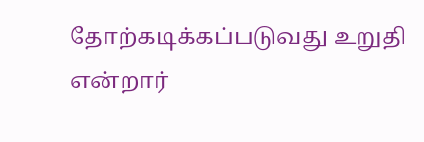தோற்கடிக்கப்படுவது உறுதி என்றார்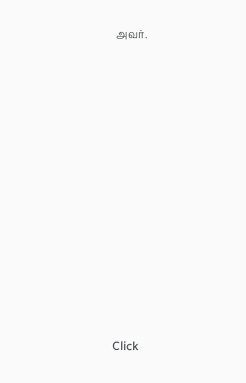அவர்.












Click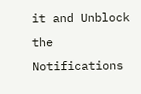it and Unblock the Notifications